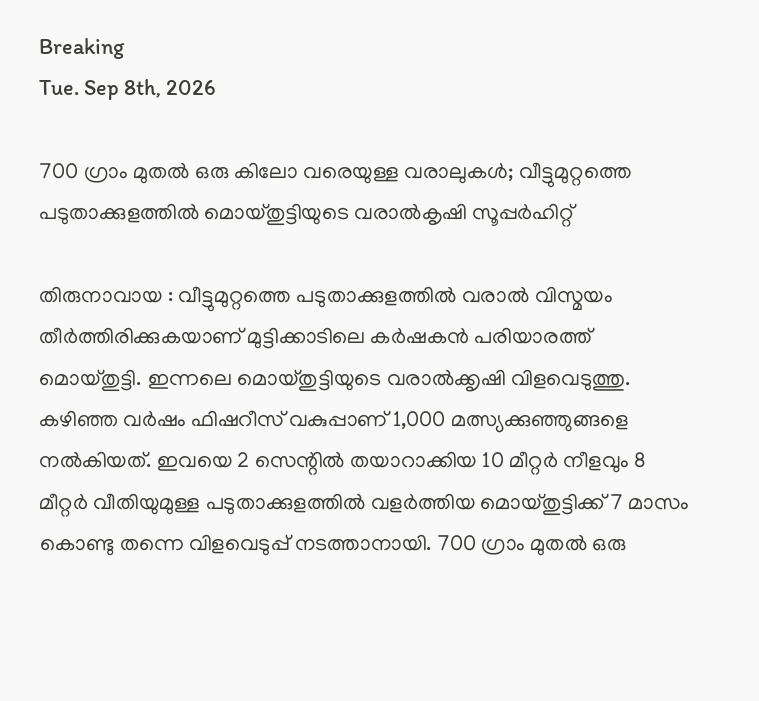Breaking
Tue. Sep 8th, 2026

700 ഗ്രാം മുതൽ ഒരു കിലോ വരെയുള്ള വരാലുകള്‍; വീട്ടുമുറ്റത്തെ പടുതാക്കുളത്തിൽ മൊയ്തുട്ടിയുടെ വരാൽകൃഷി സൂപ്പർഹിറ്റ്

തിരുനാവായ : വീട്ടുമുറ്റത്തെ പടുതാക്കുളത്തിൽ വരാൽ വിസ്മയം തീർത്തിരിക്കുകയാണ് മുട്ടിക്കാടിലെ കർഷകൻ പരിയാരത്ത് മൊയ്തുട്ടി. ഇന്നലെ മൊയ്തുട്ടിയുടെ വരാ‍ൽക്കൃഷി വിളവെടുത്തു. കഴിഞ്ഞ വർഷം ഫിഷറീസ് വകുപ്പാണ് 1,000 മത്സ്യക്കുഞ്ഞുങ്ങളെ നൽകിയത്. ഇവയെ 2 സെന്റിൽ തയാറാക്കിയ 10 മീറ്റർ നീളവും 8 മീറ്റർ വീതിയുമുള്ള പടുതാക്കുളത്തിൽ വളർത്തിയ മൊയ്തുട്ടിക്ക് 7 മാസം കൊണ്ടു തന്നെ വിളവെടുപ്പ് നടത്താനായി. 700 ഗ്രാം മുതൽ ഒരു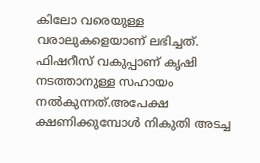കിലോ വരെയുള്ള വരാലുകളെയാണ് ലഭിച്ചത്. ഫിഷറീസ് വകുപ്പാണ് കൃഷി നടത്താനുള്ള സഹായം നൽകുന്നത്.അപേക്ഷ ക്ഷണിക്കുമ്പോൾ നികുതി അടച്ച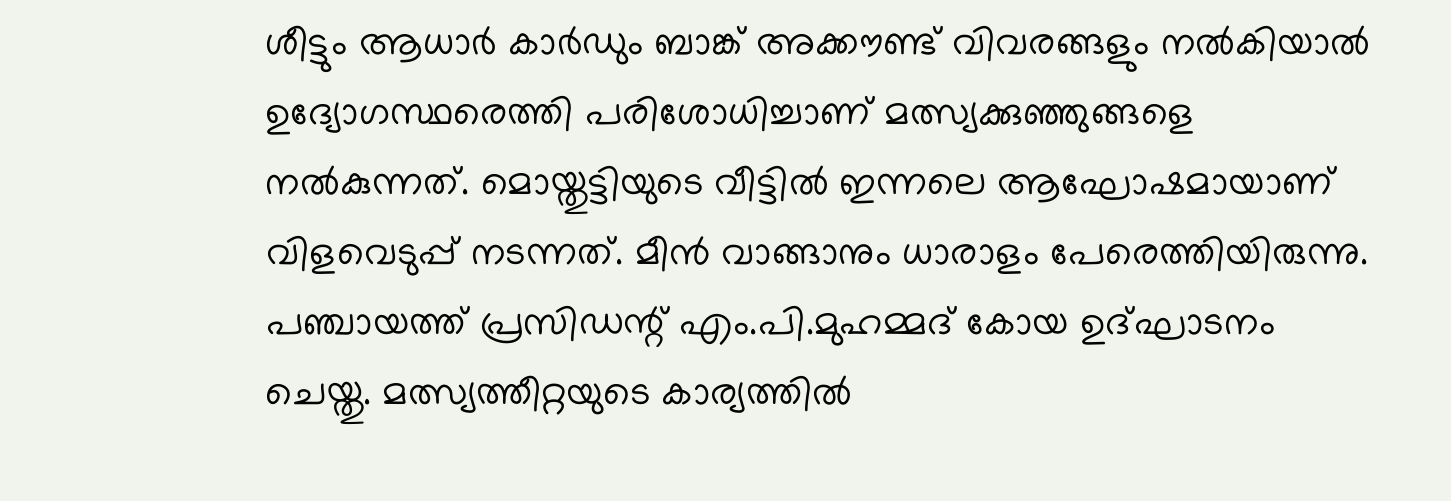ശീട്ടും ആധാർ കാർഡും ബാങ്ക് അക്കൗണ്ട് വിവരങ്ങളും നൽകിയാൽ ഉദ്യോഗസ്ഥരെത്തി പരിശോധിച്ചാണ് മത്സ്യക്കുഞ്ഞുങ്ങളെ നൽകുന്നത്. മൊയ്തുട്ടിയുടെ വീട്ടിൽ ഇന്നലെ ആഘോഷമായാണ് വിളവെടുപ്പ് നടന്നത്. മീ‍ൻ വാങ്ങാനും ധാരാളം പേരെത്തിയിരുന്നു. പഞ്ചായത്ത് പ്രസിഡന്റ് എം.പി.മുഹമ്മദ് കോയ ഉദ്ഘാടനം ചെയ്തു. മത്സ്യത്തീറ്റയുടെ കാര്യത്തിൽ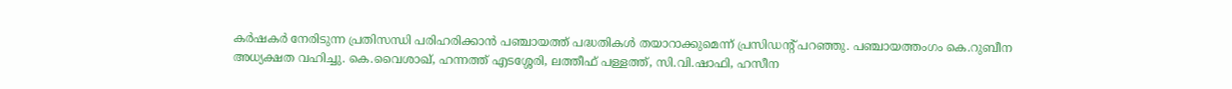കർഷകർ നേരിടുന്ന പ്രതിസന്ധി പരിഹരിക്കാൻ പഞ്ചായത്ത് പദ്ധതികൾ തയാറാക്കുമെന്ന് പ്രസിഡന്റ് പറഞ്ഞു. പഞ്ചായത്തംഗം കെ.റുബീന അധ്യക്ഷത വഹിച്ചു. കെ.വൈശാഖ്, ഹന്നത്ത് എടശ്ശേരി, ലത്തീഫ് പള്ളത്ത്, സി.വി.ഷാഫി, ഹസീന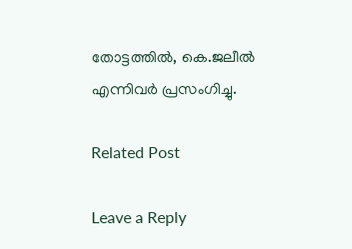തോട്ടത്തിൽ, കെ.ജലീൽ എന്നിവർ പ്രസംഗിച്ചു.

Related Post

Leave a Reply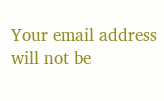Your email address will not be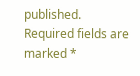published. Required fields are marked *